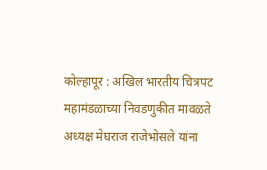कोल्हापूर : अखिल भारतीय चित्रपट महामंडळाच्या निवडणुकीत मावळते अध्यक्ष मेघराज राजेभोसले यांना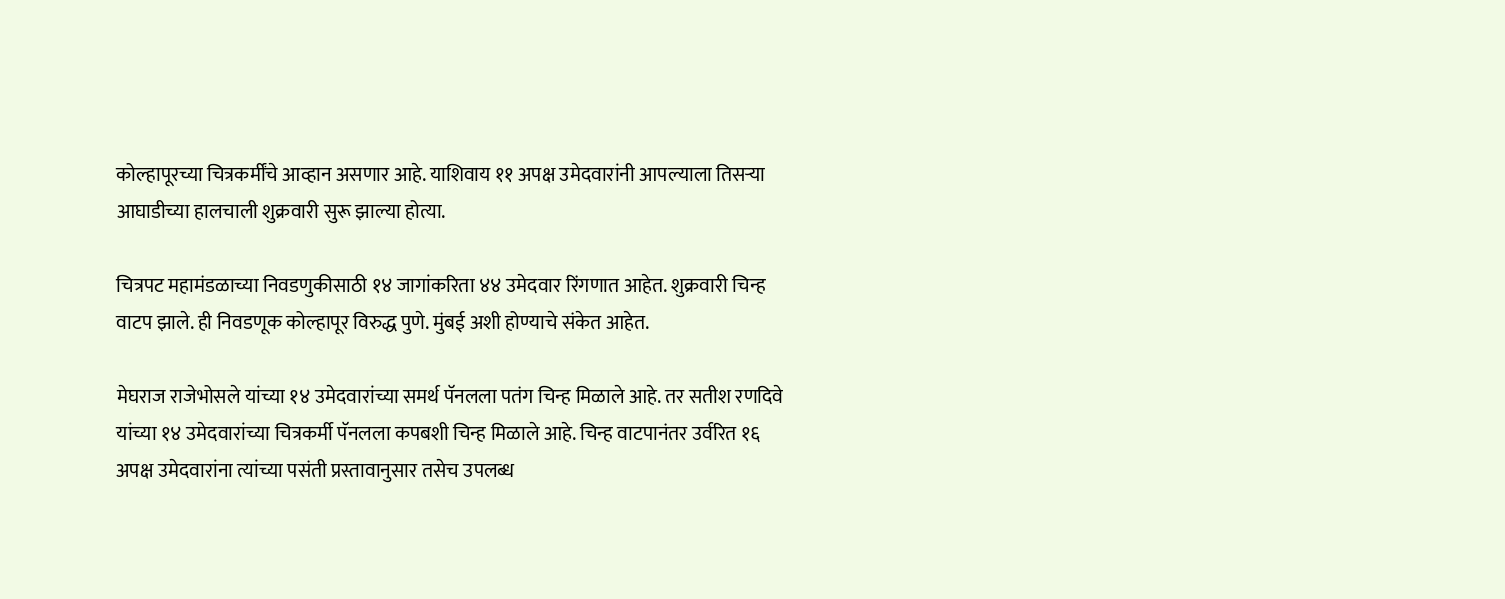कोल्हापूरच्या चित्रकर्मींचे आव्हान असणार आहे. याशिवाय ११ अपक्ष उमेदवारांनी आपल्याला तिसऱ्या आघाडीच्या हालचाली शुक्रवारी सुरू झाल्या होत्या.

चित्रपट महामंडळाच्या निवडणुकीसाठी १४ जागांकरिता ४४ उमेदवार रिंगणात आहेत. शुक्रवारी चिन्ह वाटप झाले. ही निवडणूक कोल्हापूर विरुद्ध पुणे. मुंबई अशी होण्याचे संकेत आहेत.

मेघराज राजेभोसले यांच्या १४ उमेदवारांच्या समर्थ पॅनलला पतंग चिन्ह मिळाले आहे. तर सतीश रणदिवे यांच्या १४ उमेदवारांच्या चित्रकर्मी पॅनलला कपबशी चिन्ह मिळाले आहे. चिन्ह वाटपानंतर उर्वरित १६ अपक्ष उमेदवारांना त्यांच्या पसंती प्रस्तावानुसार तसेच उपलब्ध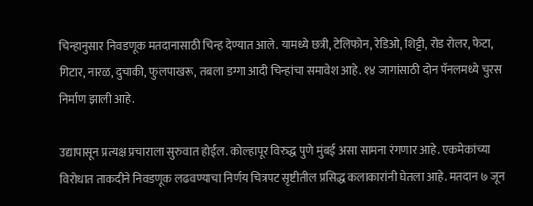चिन्हानुसार निवडणूक मतदानासाठी चिन्ह देण्यात आले. यामध्ये छत्री, टेलिफोन, रेडिओ, शिट्टी, रोड रोलर, फेटा, गिटार, नारळ, दुचाकी, फुलपाखरू, तबला डग्गा आदी चिन्हांचा समावेश आहे. १४ जागांसाठी दोन पॅनलमध्ये चुरस निर्माण झाली आहे.

उद्यापासून प्रत्यक्ष प्रचाराला सुरुवात होईल. कोल्हापूर विरुद्ध पुणे मुंबई असा सामना रंगणार आहे. एकमेकांच्या विरोधात ताकदीने निवडणूक लढवण्याचा निर्णय चित्रपट सृष्टीतील प्रसिद्ध कलाकारांनी घेतला आहे. मतदान ७ जून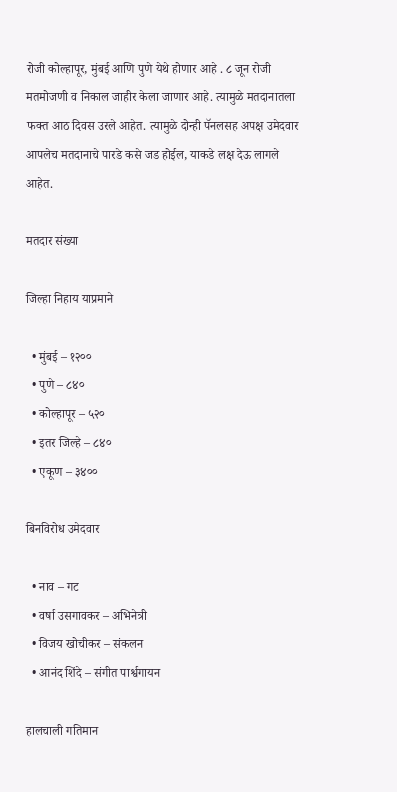रोजी कोल्हापूर, मुंबई आणि पुणे येथे होणार आहे . ८ जून रोजी मतमोजणी व निकाल जाहीर केला जाणार आहे. त्यामुळे मतदानातला फक्त आठ दिवस उरले आहेत. त्यामुळे दोन्ही पॅनलसह अपक्ष उमेदवार आपलेच मतदानाचे पारडे कसे जड होईल, याकडे लक्ष देऊ लागले आहेत.

मतदार संख्या

जिल्हा निहाय याप्रमाने

  • मुंबई – १२००
  • पुणे – ८४०
  • कोल्हापूर – ५२०
  • इतर जिल्हे – ८४०
  • एकूण – ३४००

बिनविरोध उमेदवार

  • नाव – गट
  • वर्षा उसगावकर – अभिनेत्री
  • विजय खोचीकर – संकलन
  • आनंद शिंदे – संगीत पार्श्वगायन

हालचाली गतिमान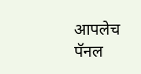आपलेच पॅनल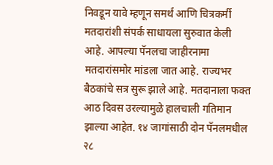निवडून यावे म्हणून समर्थ आणि चित्रकर्मी मतदारांशी संपर्क साधायला सुरुवात केली आहे. आपल्या पॅनलचा जाहीरनामा मतदारांसमोर मांडला जात आहे. राज्यभर बैठकांचे सत्र सुरू झाले आहे. मतदानाला फक्त आठ दिवस उरल्यामुळे हालचाली गतिमान झाल्या आहेत. १४ जागांसाठी दोन पॅनलमधील २८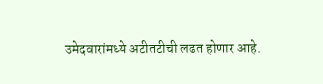उमेदवारांमध्ये अटीतटीची लढत होणार आहे.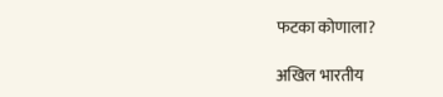फटका कोणाला?

अखिल भारतीय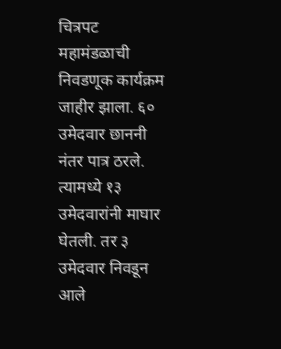चित्रपट महामंडळाची निवडणूक कार्यक्रम जाहीर झाला. ६० उमेदवार छाननी नंतर पात्र ठरले. त्यामध्ये १३ उमेदवारांनी माघार घेतली. तर ३ उमेदवार निवडून आले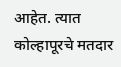आहेत. त्यात कोल्हापूरचे मतदार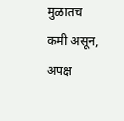मुळातच कमी असून, अपक्ष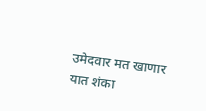उमेदवार मत खाणार यात शंका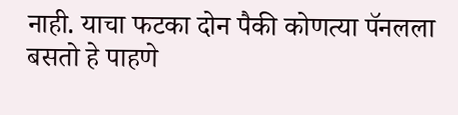नाही. याचा फटका दोन पैकी कोणत्या पॅनलला बसतो हे पाहणे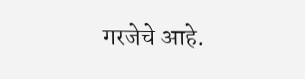गरजेचे आहे.